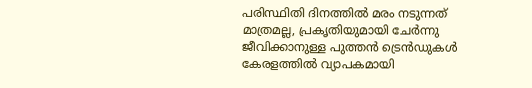പരിസ്ഥിതി ദിനത്തിൽ മരം നടുന്നത് മാത്രമല്ല, പ്രകൃതിയുമായി ചേർന്നു ജീവിക്കാനുള്ള പുത്തൻ ട്രെൻഡുകൾ കേരളത്തിൽ വ്യാപകമായി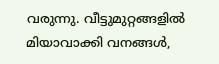വരുന്നു. വീട്ടുമുറ്റങ്ങളിൽ മിയാവാക്കി വനങ്ങൾ,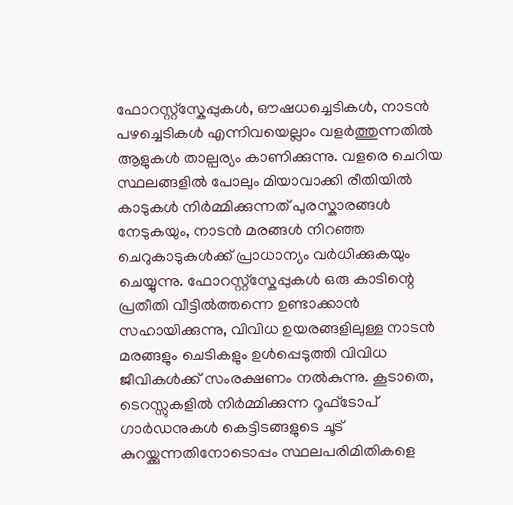ഫോറസ്റ്റ്‌സ്കേപ്പുകൾ, ഔഷധച്ചെടികൾ, നാടൻ പഴച്ചെടികൾ എന്നിവയെല്ലാം വളർത്തുന്നതിൽ ആളുകൾ താല്പര്യം കാണിക്കുന്നു. വളരെ ചെറിയ സ്ഥലങ്ങളിൽ പോലും മിയാവാക്കി രീതിയിൽ കാടുകൾ നിർമ്മിക്കുന്നത് പുരസ്കാരങ്ങൾ നേടുകയും, നാടൻ മരങ്ങൾ നിറഞ്ഞ ചെറുകാടുകൾക്ക് പ്രാധാന്യം വർധിക്കുകയും ചെയ്യുന്നു. ഫോറസ്റ്റ്‌സ്കേപ്പുകൾ ഒരു കാടിന്റെ പ്രതീതി വീട്ടിൽത്തന്നെ ഉണ്ടാക്കാൻ സഹായിക്കുന്നു, വിവിധ ഉയരങ്ങളിലുള്ള നാടൻ മരങ്ങളും ചെടികളും ഉൾപ്പെടുത്തി വിവിധ ജീവികൾക്ക് സംരക്ഷണം നൽകുന്നു. കൂടാതെ, ടെറസ്സുകളിൽ നിർമ്മിക്കുന്ന റൂഫ്ടോപ് ഗാർഡനുകൾ കെട്ടിടങ്ങളുടെ ചൂട് കുറയ്ക്കുന്നതിനോടൊപ്പം സ്ഥലപരിമിതികളെ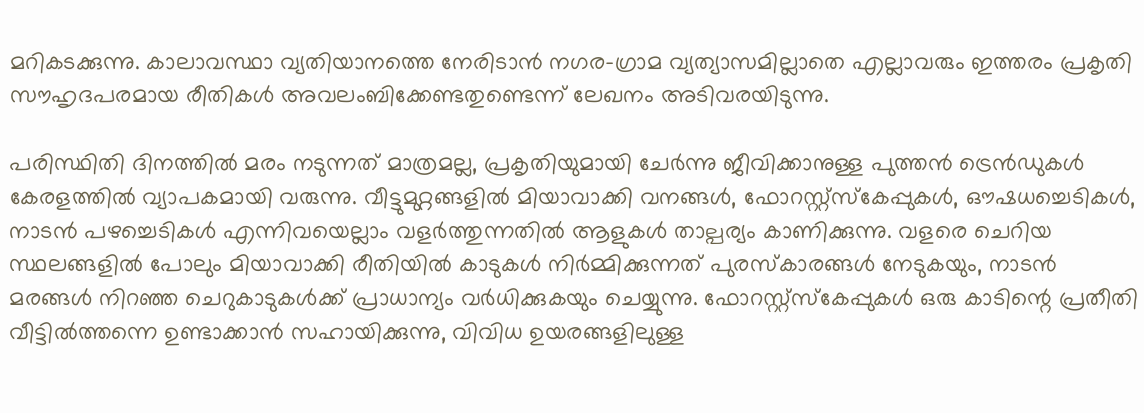മറികടക്കുന്നു. കാലാവസ്ഥാ വ്യതിയാനത്തെ നേരിടാൻ നഗര-ഗ്രാമ വ്യത്യാസമില്ലാതെ എല്ലാവരും ഇത്തരം പ്രകൃതി സൗഹൃദപരമായ രീതികൾ അവലംബിക്കേണ്ടതുണ്ടെന്ന് ലേഖനം അടിവരയിടുന്നു.

പരിസ്ഥിതി ദിനത്തിൽ മരം നടുന്നത് മാത്രമല്ല, പ്രകൃതിയുമായി ചേർന്നു ജീവിക്കാനുള്ള പുത്തൻ ട്രെൻഡുകൾ കേരളത്തിൽ വ്യാപകമായി വരുന്നു. വീട്ടുമുറ്റങ്ങളിൽ മിയാവാക്കി വനങ്ങൾ, ഫോറസ്റ്റ്‌സ്കേപ്പുകൾ, ഔഷധച്ചെടികൾ, നാടൻ പഴച്ചെടികൾ എന്നിവയെല്ലാം വളർത്തുന്നതിൽ ആളുകൾ താല്പര്യം കാണിക്കുന്നു. വളരെ ചെറിയ സ്ഥലങ്ങളിൽ പോലും മിയാവാക്കി രീതിയിൽ കാടുകൾ നിർമ്മിക്കുന്നത് പുരസ്കാരങ്ങൾ നേടുകയും, നാടൻ മരങ്ങൾ നിറഞ്ഞ ചെറുകാടുകൾക്ക് പ്രാധാന്യം വർധിക്കുകയും ചെയ്യുന്നു. ഫോറസ്റ്റ്‌സ്കേപ്പുകൾ ഒരു കാടിന്റെ പ്രതീതി വീട്ടിൽത്തന്നെ ഉണ്ടാക്കാൻ സഹായിക്കുന്നു, വിവിധ ഉയരങ്ങളിലുള്ള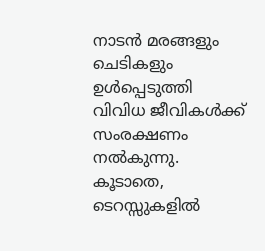നാടൻ മരങ്ങളും ചെടികളും ഉൾപ്പെടുത്തി വിവിധ ജീവികൾക്ക് സംരക്ഷണം നൽകുന്നു. കൂടാതെ, ടെറസ്സുകളിൽ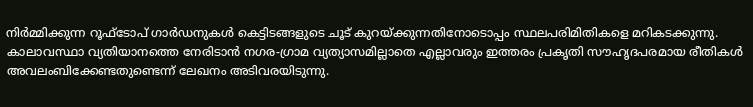നിർമ്മിക്കുന്ന റൂഫ്ടോപ് ഗാർഡനുകൾ കെട്ടിടങ്ങളുടെ ചൂട് കുറയ്ക്കുന്നതിനോടൊപ്പം സ്ഥലപരിമിതികളെ മറികടക്കുന്നു. കാലാവസ്ഥാ വ്യതിയാനത്തെ നേരിടാൻ നഗര-ഗ്രാമ വ്യത്യാസമില്ലാതെ എല്ലാവരും ഇത്തരം പ്രകൃതി സൗഹൃദപരമായ രീതികൾ അവലംബിക്കേണ്ടതുണ്ടെന്ന് ലേഖനം അടിവരയിടുന്നു.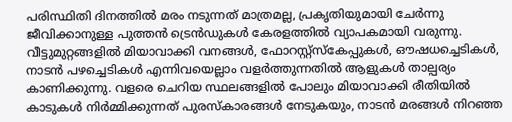പരിസ്ഥിതി ദിനത്തിൽ മരം നടുന്നത് മാത്രമല്ല, പ്രകൃതിയുമായി ചേർന്നു ജീവിക്കാനുള്ള പുത്തൻ ട്രെൻഡുകൾ കേരളത്തിൽ വ്യാപകമായി വരുന്നു. വീട്ടുമുറ്റങ്ങളിൽ മിയാവാക്കി വനങ്ങൾ, ഫോറസ്റ്റ്‌സ്കേപ്പുകൾ, ഔഷധച്ചെടികൾ, നാടൻ പഴച്ചെടികൾ എന്നിവയെല്ലാം വളർത്തുന്നതിൽ ആളുകൾ താല്പര്യം കാണിക്കുന്നു. വളരെ ചെറിയ സ്ഥലങ്ങളിൽ പോലും മിയാവാക്കി രീതിയിൽ കാടുകൾ നിർമ്മിക്കുന്നത് പുരസ്കാരങ്ങൾ നേടുകയും, നാടൻ മരങ്ങൾ നിറഞ്ഞ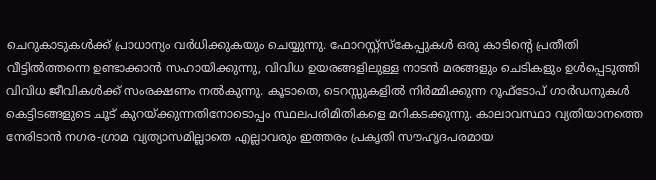ചെറുകാടുകൾക്ക് പ്രാധാന്യം വർധിക്കുകയും ചെയ്യുന്നു. ഫോറസ്റ്റ്‌സ്കേപ്പുകൾ ഒരു കാടിന്റെ പ്രതീതി വീട്ടിൽത്തന്നെ ഉണ്ടാക്കാൻ സഹായിക്കുന്നു, വിവിധ ഉയരങ്ങളിലുള്ള നാടൻ മരങ്ങളും ചെടികളും ഉൾപ്പെടുത്തി വിവിധ ജീവികൾക്ക് സംരക്ഷണം നൽകുന്നു. കൂടാതെ, ടെറസ്സുകളിൽ നിർമ്മിക്കുന്ന റൂഫ്ടോപ് ഗാർഡനുകൾ കെട്ടിടങ്ങളുടെ ചൂട് കുറയ്ക്കുന്നതിനോടൊപ്പം സ്ഥലപരിമിതികളെ മറികടക്കുന്നു. കാലാവസ്ഥാ വ്യതിയാനത്തെ നേരിടാൻ നഗര-ഗ്രാമ വ്യത്യാസമില്ലാതെ എല്ലാവരും ഇത്തരം പ്രകൃതി സൗഹൃദപരമായ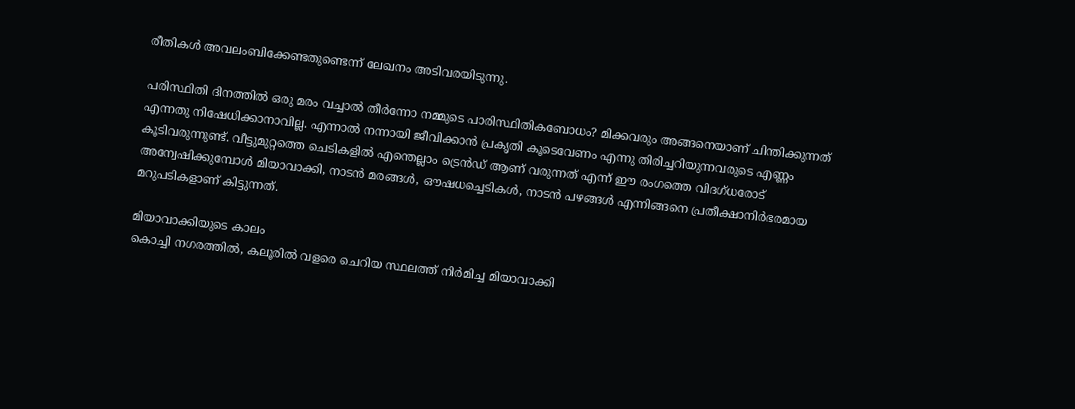രീതികൾ അവലംബിക്കേണ്ടതുണ്ടെന്ന് ലേഖനം അടിവരയിടുന്നു.

പരിസ്ഥിതി ദിനത്തിൽ ഒരു മരം വച്ചാൽ തീർന്നോ നമ്മുടെ പാരിസ്ഥിതികബോധം? മിക്കവരും അങ്ങനെയാണ് ചിന്തിക്കുന്നത് എന്നതു നിഷേധിക്കാനാവില്ല. എന്നാൽ നന്നായി ജീവിക്കാൻ പ്രകൃതി കൂടെവേണം എന്നു തിരിച്ചറിയുന്നവരുടെ എണ്ണം കൂടിവരുന്നുണ്ട്. വീട്ടുമുറ്റത്തെ ചെടികളിൽ എന്തെല്ലാം ട്രെൻഡ് ആണ് വരുന്നത് എന്ന് ഈ രംഗത്തെ വിദഗ്ധരോട് അന്വേഷിക്കുമ്പോൾ മിയാവാക്കി, നാടൻ മരങ്ങൾ, ഔഷധച്ചെടികൾ, നാടൻ പഴങ്ങൾ എന്നിങ്ങനെ പ്രതീക്ഷാനിർഭരമായ മറുപടികളാണ് കിട്ടുന്നത്.

മിയാവാക്കിയുടെ കാലം
കൊച്ചി നഗരത്തിൽ, കലൂരിൽ വളരെ ചെറിയ സ്ഥലത്ത് നിർമിച്ച മിയാവാക്കി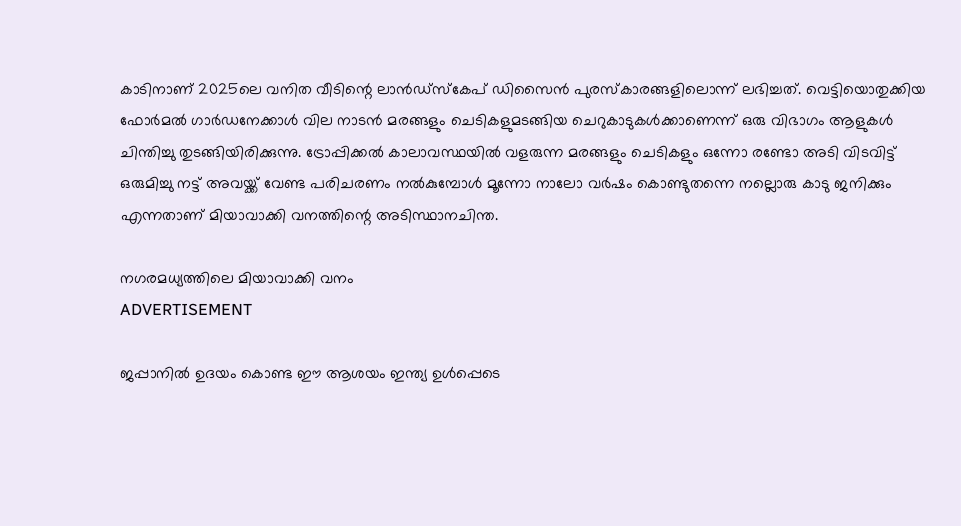കാടിനാണ് 2025ലെ വനിത വീടിന്റെ ലാൻഡ്സ്കേപ് ഡിസൈൻ പുരസ്കാരങ്ങളിലൊന്ന് ലഭിച്ചത്. വെട്ടിയൊതുക്കിയ ഫോർമൽ ഗാർഡനേക്കാൾ വില നാടൻ മരങ്ങളും ചെടികളുമടങ്ങിയ ചെറുകാടുകൾക്കാണെന്ന് ഒരു വിഭാഗം ആളുകൾ ചിന്തിച്ചു തുടങ്ങിയിരിക്കുന്നു. ട്രോപ്പിക്കൽ കാലാവസ്ഥയിൽ വളരുന്ന മരങ്ങളും ചെടികളും ഒന്നോ രണ്ടോ അടി വിടവിട്ട് ഒരുമിച്ചു നട്ട് അവയ്ക്ക് വേണ്ട പരിചരണം നൽകുമ്പോൾ മൂന്നോ നാലോ വർഷം കൊണ്ടുതന്നെ നല്ലൊരു കാടു ജനിക്കും എന്നതാണ് മിയാവാക്കി വനത്തിന്റെ അടിസ്ഥാനചിന്ത.

നഗരമധ്യത്തിലെ മിയാവാക്കി വനം
ADVERTISEMENT

ജപ്പാനിൽ ഉദയം കൊണ്ട ഈ ആശയം ഇന്ത്യ ഉൾപ്പെടെ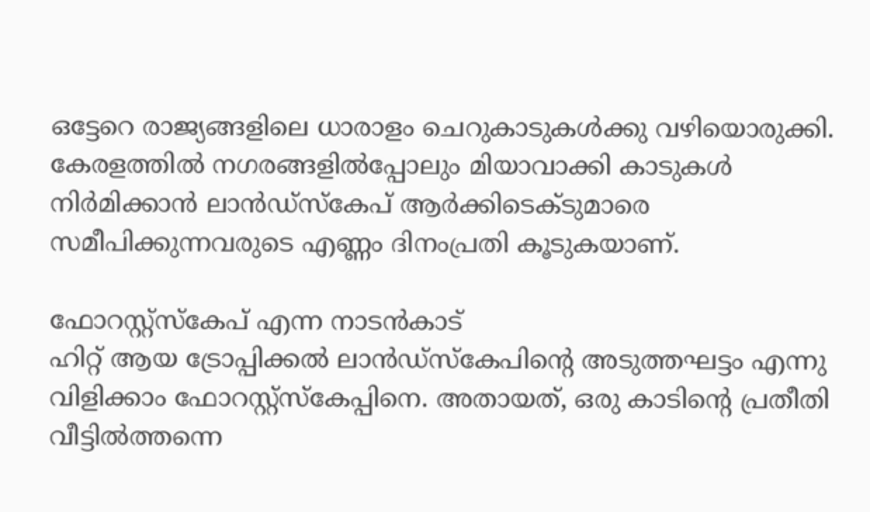ഒട്ടേറെ രാജ്യങ്ങളിലെ ധാരാളം ചെറുകാടുകൾക്കു വഴിയൊരുക്കി. കേരളത്തിൽ നഗരങ്ങളിൽപ്പോലും മിയാവാക്കി കാടുകൾ നിർമിക്കാൻ ലാൻഡ്സ്കേപ് ആർക്കിടെക്ടുമാരെ സമീപിക്കുന്നവരുടെ എണ്ണം ദിനംപ്രതി കൂടുകയാണ്.

ഫോറസ്റ്റ്‌സ്കേപ് എന്ന നാടൻകാട്
ഹിറ്റ് ആയ ട്രോപ്പിക്കൽ ലാൻഡ്സ്കേപിന്റെ അടുത്തഘട്ടം എന്നു വിളിക്കാം ഫോറസ്റ്റ്സ്കേപ്പിനെ. അതായത്, ഒരു കാടിന്റെ പ്രതീതി വീട്ടിൽത്തന്നെ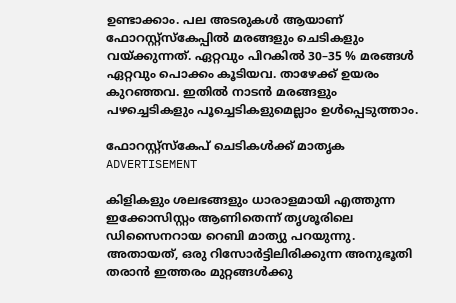ഉണ്ടാക്കാം. പല അടരുകൾ ആയാണ് ഫോറസ്റ്റ്‌സ്കേപ്പിൽ മരങ്ങളും ചെടികളും വയ്ക്കുന്നത്. ഏറ്റവും പിറകിൽ 30–35 % മരങ്ങൾ ഏറ്റവും പൊക്കം കൂടിയവ. താഴേക്ക് ഉയരം കുറഞ്ഞവ. ഇതിൽ നാടൻ മരങ്ങളും പഴച്ചെടികളും പൂച്ചെടികളുമെല്ലാം ഉൾപ്പെടുത്താം.

ഫോറസ്റ്റ്‌സ്കേപ് ചെടികൾക്ക് മാതൃക
ADVERTISEMENT

കിളികളും ശലഭങ്ങളും ധാരാളമായി എത്തുന്ന ഇക്കോസിസ്റ്റം ആണിതെന്ന് തൃശൂരിലെ ഡിസൈനറായ റെബി മാത്യു പറയുന്നു.  അതായത്, ഒരു റിസോർട്ടിലിരിക്കുന്ന അനുഭൂതി തരാൻ ഇത്തരം മുറ്റങ്ങൾക്കു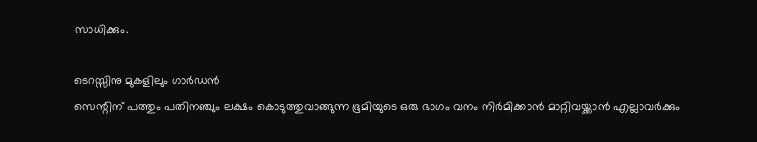സാധിക്കും.

ടെറസ്സിനു മുകളിലും ഗാർഡൻ
സെന്റിന് പത്തും പതിനഞ്ചും ലക്ഷം കൊടുത്തുവാങ്ങുന്ന ഭൂമിയുടെ ഒരു ഭാഗം വനം നിർമിക്കാൻ മാറ്റിവയ്ക്കാൻ എല്ലാവർക്കും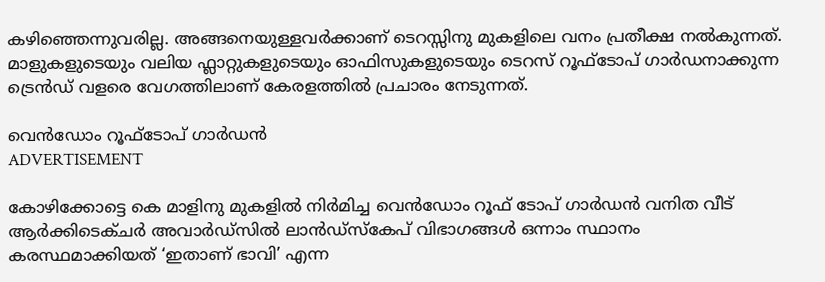കഴിഞ്ഞെന്നുവരില്ല. അങ്ങനെയുള്ളവർക്കാണ് ടെറസ്സിനു മുകളിലെ വനം പ്രതീക്ഷ നൽകുന്നത്. മാളുകളുടെയും വലിയ ഫ്ലാറ്റുകളുടെയും ഓഫിസുകളുടെയും ടെറസ് റൂഫ്ടോപ് ഗാർഡനാക്കുന്ന ട്രെൻഡ് വളരെ വേഗത്തിലാണ് കേരളത്തിൽ പ്രചാരം നേടുന്നത്.

വെൻഡോം റൂഫ്ടോപ് ഗാർഡൻ
ADVERTISEMENT

കോഴിക്കോട്ടെ കെ മാളിനു മുകളിൽ നിർമിച്ച വെൻഡോം റൂഫ് ടോപ് ഗാർഡൻ വനിത വീട് ആർക്കിടെക്ചർ അവാർഡ്സിൽ ലാൻഡ്സ്കേപ് വിഭാഗങ്ങൾ ഒന്നാം സ്ഥാനം കരസ്ഥമാക്കിയത് ‘ഇതാണ് ഭാവി’ എന്ന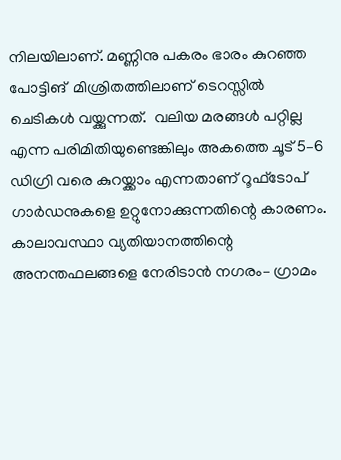നിലയിലാണ്. മണ്ണിനു പകരം ഭാരം കുറഞ്ഞ പോട്ടിങ്  മിശ്രിതത്തിലാണ് ടെറസ്സിൽ ചെടികൾ വയ്ക്കുന്നത്.  വലിയ മരങ്ങൾ പറ്റില്ല എന്ന പരിമിതിയുണ്ടെങ്കിലും അകത്തെ ചൂട് 5–6 ഡിഗ്രി വരെ കുറയ്ക്കാം എന്നതാണ് റൂഫ്ടോപ് ഗാർഡനുകളെ ഉറ്റുനോക്കുന്നതിന്റെ കാരണം.
കാലാവസ്ഥാ വ്യതിയാനത്തിന്റെ അനന്തഫലങ്ങളെ നേരിടാൻ നഗരം– ഗ്രാമം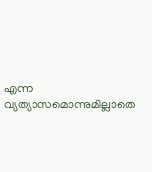എന്ന വ്യത്യാസമൊന്നുമില്ലാതെ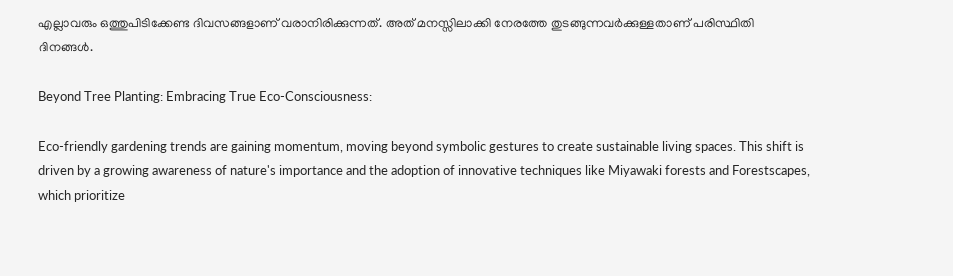എല്ലാവരും ഒത്തുപിടിക്കേണ്ട ദിവസങ്ങളാണ് വരാനിരിക്കുന്നത്. അത് മനസ്സിലാക്കി നേരത്തേ തുടങ്ങുന്നവർക്കുള്ളതാണ് പരിസ്ഥിതി ദിനങ്ങൾ.

Beyond Tree Planting: Embracing True Eco-Consciousness:

Eco-friendly gardening trends are gaining momentum, moving beyond symbolic gestures to create sustainable living spaces. This shift is driven by a growing awareness of nature's importance and the adoption of innovative techniques like Miyawaki forests and Forestscapes, which prioritize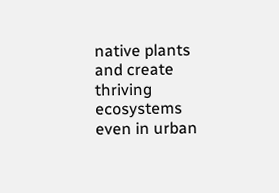native plants and create thriving ecosystems even in urban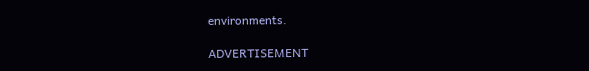environments.

ADVERTISEMENT